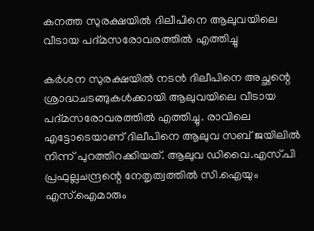കനത്ത സുരക്ഷയിൽ ദിലീപിനെ ആലുവയിലെ വീടായ പദ്മസരോവരത്തിൽ എത്തിച്ചു

കർശന സുരക്ഷയിൽ നടൻ ദിലീപിനെ അച്ഛന്റെ ശ്രാദ്ധചടങ്ങുകൾക്കായി ആലുവയിലെ വീടായ പദ്മസരോവരത്തിൽ എത്തിച്ചു. രാവിലെ എട്ടോടെയാണ് ദിലീപിനെ ആലുവ സബ് ജയിലിൽ നിന്ന് പുറത്തിറക്കിയത്. ആലുവ ഡിവൈ.എസ്.പി പ്രഫുല്ലചന്ദ്രന്റെ നേതൃത്വത്തിൽ സി.ഐയും എസ്.ഐമാരും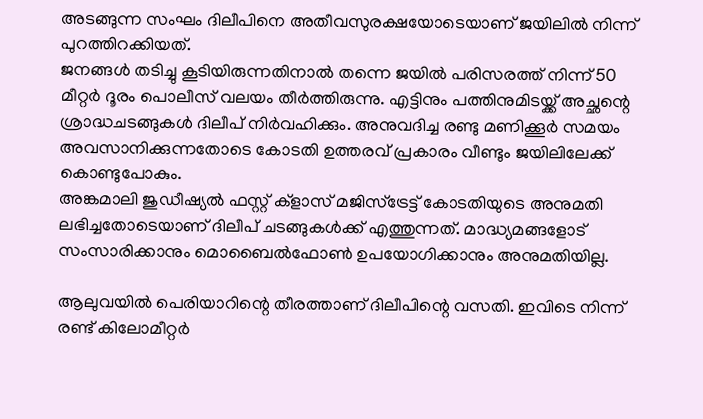അടങ്ങുന്ന സംഘം ദിലീപിനെ അതീവസുരക്ഷയോടെയാണ് ജയിലിൽ നിന്ന് പുറത്തിറക്കിയത്.
ജനങ്ങൾ തടിച്ചു കൂടിയിരുന്നതിനാൽ തന്നെ ജയിൽ പരിസരത്ത് നിന്ന് 50 മീറ്റർ ദൂരം പൊലീസ് വലയം തീർത്തിരുന്നു. എട്ടിനും പത്തിനുമിടയ്ക്ക് അച്ഛന്റെ ശ്രാദ്ധചടങ്ങുകൾ ദിലീപ് നിർവഹിക്കും. അനുവദിച്ച രണ്ടു മണിക്കൂർ സമയം അവസാനിക്കുന്നതോടെ കോടതി ഉത്തരവ് പ്രകാരം വീണ്ടും ജയിലിലേക്ക് കൊണ്ടുപോകും.
അങ്കമാലി ജുഡീഷ്യൽ ഫസ്റ്റ് ക്ളാസ് മജിസ്ട്രേട്ട് കോടതിയുടെ അനുമതി ലഭിച്ചതോടെയാണ് ദിലീപ് ചടങ്ങുകൾക്ക് എത്തുന്നത്. മാദ്ധ്യമങ്ങളോട് സംസാരിക്കാനും മൊബൈൽഫോൺ ഉപയോഗിക്കാനും അനുമതിയില്ല.

ആലുവയിൽ പെരിയാറിന്റെ തീരത്താണ് ദിലീപിന്റെ വസതി. ഇവിടെ നിന്ന് രണ്ട് കിലോമീറ്റർ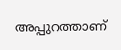അപ്പുറത്താണ്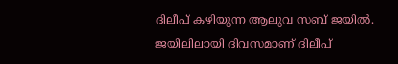ദിലീപ് കഴിയുന്ന ആലുവ സബ് ജയിൽ. ജയിലിലായി ദിവസമാണ് ദിലീപ്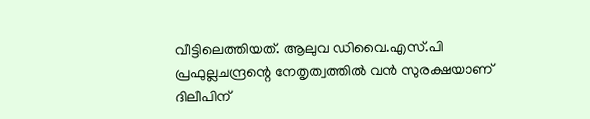വീട്ടിലെത്തിയത്. ആലുവ ഡിവൈ.എസ്.പി പ്രഫുല്ലചന്ദ്രന്റെ നേതൃത്വത്തിൽ വൻ സുരക്ഷയാണ് ദിലീപിന്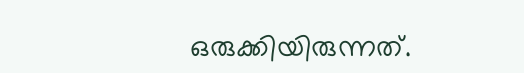ഒരുക്കിയിരുന്നത്.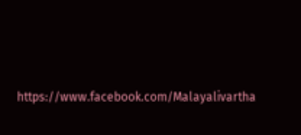https://www.facebook.com/Malayalivartha